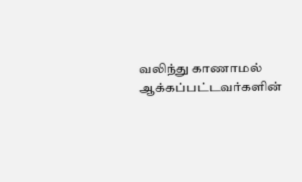வலிந்து காணாமல் ஆக்கப்பட்டவர்களின்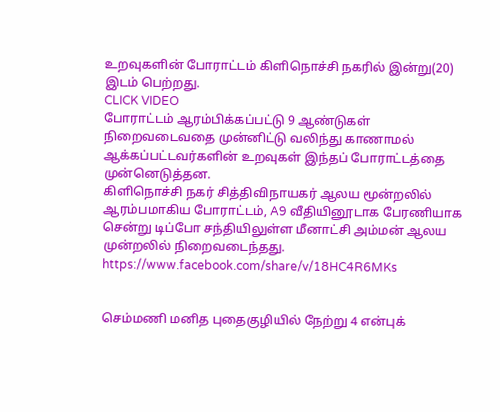உறவுகளின் போராட்டம் கிளிநொச்சி நகரில் இன்று(20) இடம் பெற்றது.
CLICK VIDEO
போராட்டம் ஆரம்பிக்கப்பட்டு 9 ஆண்டுகள் நிறைவடைவதை முன்னிட்டு வலிந்து காணாமல் ஆக்கப்பட்டவர்களின் உறவுகள் இந்தப் போராட்டத்தை முன்னெடுத்தன.
கிளிநொச்சி நகர் சித்திவிநாயகர் ஆலய மூன்றலில் ஆரம்பமாகிய போராட்டம், A9 வீதியினூடாக பேரணியாக சென்று டிப்போ சந்தியிலுள்ள மீனாட்சி அம்மன் ஆலய முன்றலில் நிறைவடைந்தது.
https://www.facebook.com/share/v/18HC4R6MKs


செம்மணி மனித புதைகுழியில் நேற்று 4 என்புக்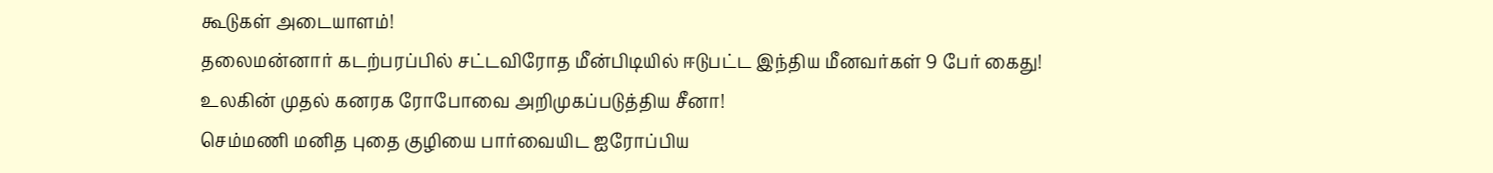கூடுகள் அடையாளம்!
தலைமன்னார் கடற்பரப்பில் சட்டவிரோத மீன்பிடியில் ஈடுபட்ட இந்திய மீனவர்கள் 9 பேர் கைது!
உலகின் முதல் கனரக ரோபோவை அறிமுகப்படுத்திய சீனா!
செம்மணி மனித புதை குழியை பார்வையிட ஐரோப்பிய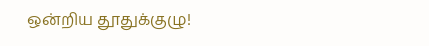ஒன்றிய தூதுக்குழு!